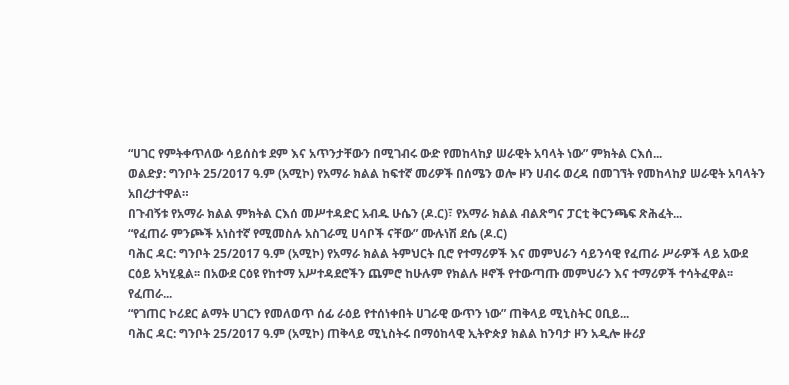“ሀገር የምትቀጥለው ሳይሰስቱ ደም እና አጥንታቸውን በሚገብሩ ውድ የመከላከያ ሠራዊት አባላት ነው” ምክትል ርእሰ...
ወልድያ: ግንቦት 25/2017 ዓ.ም (አሚኮ) የአማራ ክልል ከፍተኛ መሪዎች በሰሜን ወሎ ዞን ሀብሩ ወረዳ በመገኘት የመከላከያ ሠራዊት አባላትን አበረታተዋል።
በጉብኝቱ የአማራ ክልል ምክትል ርእሰ መሥተዳድር አብዱ ሁሴን (ዶ.ር)፣ የአማራ ክልል ብልጽግና ፓርቲ ቅርንጫፍ ጽሕፈት...
“የፈጠራ ምንጮች አነስተኛ የሚመስሉ አስገራሚ ሀሳቦች ናቸው” ሙሉነሽ ደሴ (ዶ.ር)
ባሕር ዳር: ግንቦት 25/2017 ዓ.ም (አሚኮ) የአማራ ክልል ትምህርት ቢሮ የተማሪዎች እና መምህራን ሳይንሳዊ የፈጠራ ሥራዎች ላይ አውደ ርዕይ አካሂዷል፡፡ በአውደ ርዕዩ የከተማ አሥተዳደሮችን ጨምሮ ከሁሉም የክልሉ ዞኖች የተውጣጡ መምህራን እና ተማሪዎች ተሳትፈዋል፡፡ የፈጠራ...
“የገጠር ኮሪደር ልማት ሀገርን የመለወጥ ሰፊ ራዕይ የተሰነቀበት ሀገራዊ ውጥን ነው” ጠቅላይ ሚኒስትር ዐቢይ...
ባሕር ዳር: ግንቦት 25/2017 ዓ.ም (አሚኮ) ጠቅላይ ሚኒስትሩ በማዕከላዊ ኢትዮጵያ ክልል ከንባታ ዞን አዲሎ ዙሪያ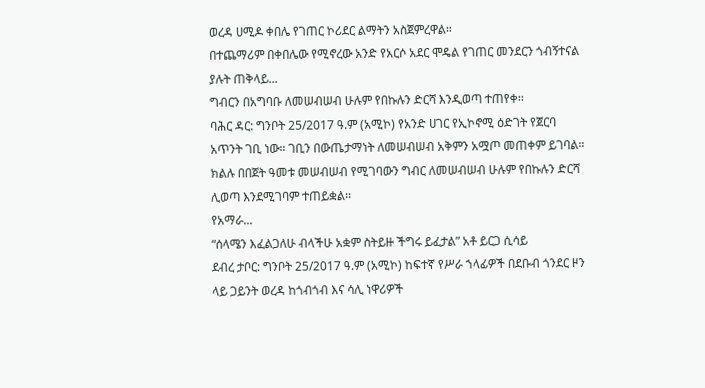ወረዳ ሀሚዶ ቀበሌ የገጠር ኮሪደር ልማትን አስጀምረዋል።
በተጨማሪም በቀበሌው የሚኖረው አንድ የአርሶ አደር ሞዴል የገጠር መንደርን ጎብኝተናል ያሉት ጠቅላይ...
ግብርን በአግባቡ ለመሠብሠብ ሁሉም የበኩሉን ድርሻ እንዲወጣ ተጠየቀ፡፡
ባሕር ዳር: ግንቦት 25/2017 ዓ.ም (አሚኮ) የአንድ ሀገር የኢኮኖሚ ዕድገት የጀርባ አጥንት ገቢ ነው። ገቢን በውጤታማነት ለመሠብሠብ አቅምን አሟጦ መጠቀም ይገባል። ክልሉ በበጀት ዓመቱ መሠብሠብ የሚገባውን ግብር ለመሠብሠብ ሁሉም የበኩሉን ድርሻ ሊወጣ እንደሚገባም ተጠይቋል፡፡
የአማራ...
“ሰላሜን እፈልጋለሁ ብላችሁ አቋም ስትይዙ ችግሩ ይፈታል” አቶ ይርጋ ሲሳይ
ደብረ ታቦር: ግንቦት 25/2017 ዓ.ም (አሚኮ) ከፍተኛ የሥራ ኀላፊዎች በደቡብ ጎንደር ዞን ላይ ጋይንት ወረዳ ከጎብጎብ እና ሳሊ ነዋሪዎች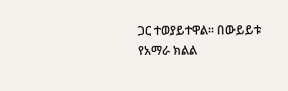ጋር ተወያይተዋል። በውይይቱ የአማራ ክልል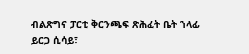ብልጽግና ፓርቲ ቅርንጫፍ ጽሕፈት ቤት ኀላፊ ይርጋ ሲሳይ፣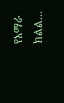የአማራ ክልል...